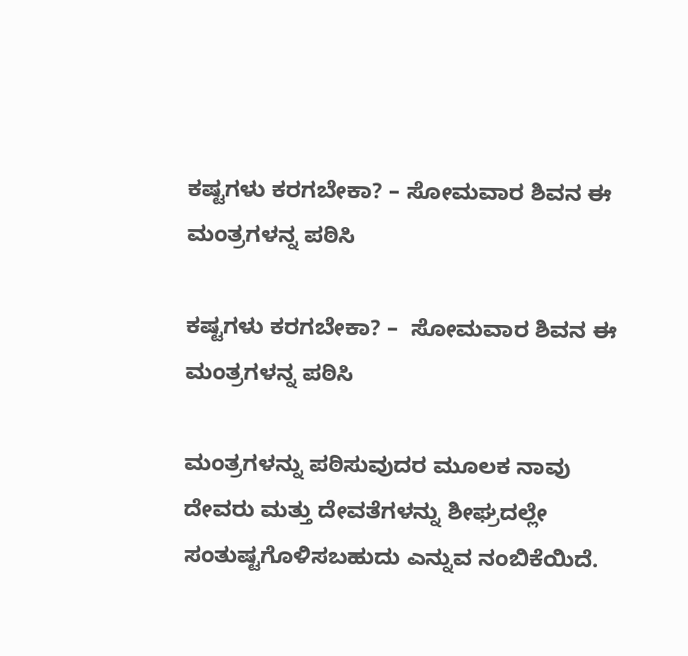ಕಷ್ಟಗಳು ಕರಗಬೇಕಾ? – ಸೋಮವಾರ ಶಿವನ ಈ ಮಂತ್ರಗಳನ್ನ ಪಠಿಸಿ

ಕಷ್ಟಗಳು ಕರಗಬೇಕಾ? –  ಸೋಮವಾರ ಶಿವನ ಈ ಮಂತ್ರಗಳನ್ನ ಪಠಿಸಿ

ಮಂತ್ರಗಳನ್ನು ಪಠಿಸುವುದರ ಮೂಲಕ ನಾವು ದೇವರು ಮತ್ತು ದೇವತೆಗಳನ್ನು ಶೀಘ್ರದಲ್ಲೇ ಸಂತುಷ್ಟಗೊಳಿಸಬಹುದು ಎನ್ನುವ ನಂಬಿಕೆಯಿದೆ.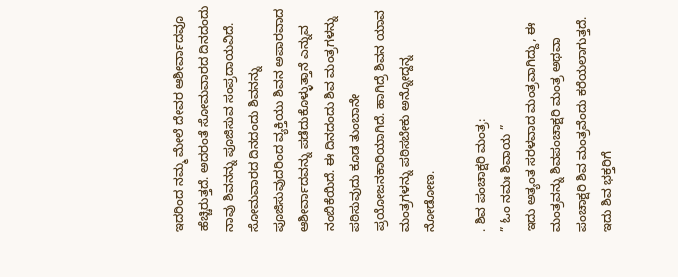ಇದರಿಂದ ನಮ್ಮ ಮೇಲೆ ದೇವರ ಆಶೀರ್ವಾದವೂ ಹೆಚ್ಚಿರುತ್ತದೆ. ಅದರಂತೆ ಸೋಮವಾರದ ದಿನದಂದು ನಾವು ಶಿವನನ್ನು ಪೂಜಿಸುವ ಸಂಪ್ರದಾಯವಿದೆ. ಸೋಮವಾರದ ದಿನದಂದು ಶಿವನನ್ನು ಪೂಜಿಸುವುದರಿಂದ ವ್ಯಕ್ತಿಯು ಶಿವನ ಅಪಾರವಾದ ಆಶೀರ್ವಾದವನ್ನು ಪಡೆದುಕೊಳ್ಳುತ್ತಾನೆ ಎನ್ನುವ ನಂಬಿಕೆಯಿದೆ. ಈ ದಿನದಂದು ಶಿವ ಮಂತ್ರಗಳನ್ನು ಪಠಿಸುವುದು ಕೂಡ ತುಂಬಾನೇ ಪ್ರಯೋಜನಕಾರಿಯಾಗಿದೆ. ಹಾಗಿದ್ರೆ ಶಿವನ ಯಾವ ಮಂತ್ರಗಳನ್ನು ಪಠಿಸಬೇಕು ಅನ್ನೋದ್ದನ್ನ ನೋಡೋಣ.

. ಶಿವ ಪಂಚಾಕ್ಷರಿ ಮಂತ್ರ:
” ಓಂ ನಮಃ ಶಿವಾಯ ”
ಇದು ಅತ್ಯಂತ ಸರಳವಾದ ಮಂತ್ರವಾಗಿದ್ದು, ಈ ಮಂತ್ರವನ್ನು ಶಿವಪಂಚಾಕ್ಷರಿ ಮಂತ್ರ ಅಥವಾ ಪಂಚಾಕ್ಷರಿ ಶಿವ ಮಂತ್ರವೆಂದು ಕರೆಯಲಾಗುತ್ತದೆ. ಇದು ಶಿವ ಭಕ್ತರಿಗೆ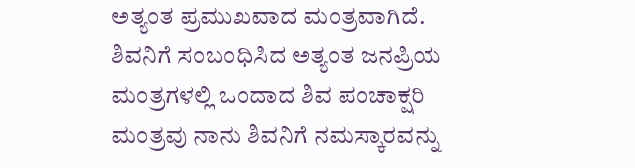ಅತ್ಯಂತ ಪ್ರಮುಖವಾದ ಮಂತ್ರವಾಗಿದೆ. ಶಿವನಿಗೆ ಸಂಬಂಧಿಸಿದ ಅತ್ಯಂತ ಜನಪ್ರಿಯ ಮಂತ್ರಗಳಲ್ಲಿ ಒಂದಾದ ಶಿವ ಪಂಚಾಕ್ಷರಿ ಮಂತ್ರವು ನಾನು ಶಿವನಿಗೆ ನಮಸ್ಕಾರವನ್ನು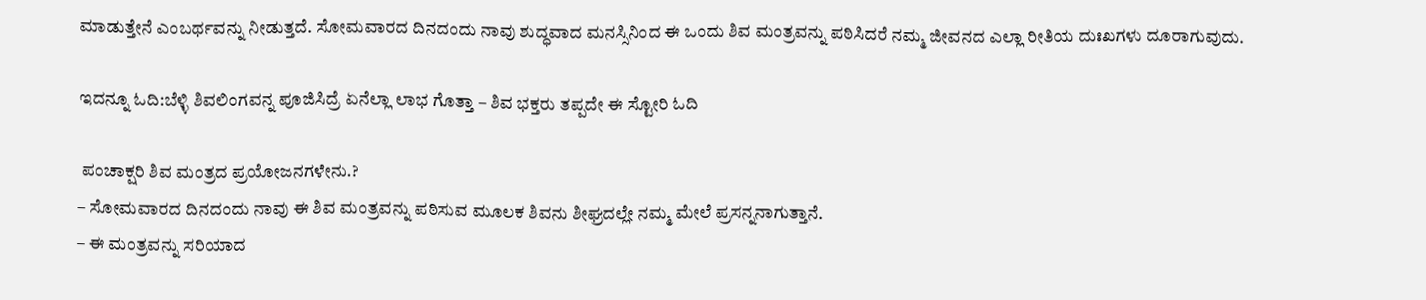ಮಾಡುತ್ತೇನೆ ಎಂಬರ್ಥವನ್ನು ನೀಡುತ್ತದೆ. ಸೋಮವಾರದ ದಿನದಂದು ನಾವು ಶುದ್ಧವಾದ ಮನಸ್ಸಿನಿಂದ ಈ ಒಂದು ಶಿವ ಮಂತ್ರವನ್ನು ಪಠಿಸಿದರೆ ನಮ್ಮ ಜೀವನದ ಎಲ್ಲಾ ರೀತಿಯ ದುಃಖಗಳು ದೂರಾಗುವುದು.

ಇದನ್ನೂ ಓದಿ:ಬೆಳ್ಳಿ ಶಿವಲಿಂಗವನ್ನ ಪೂಜಿಸಿದ್ರೆ ಏನೆಲ್ಲಾ ಲಾಭ ಗೊತ್ತಾ – ಶಿವ ಭಕ್ತರು ತಪ್ಪದೇ ಈ ಸ್ಟೋರಿ ಓದಿ

 ಪಂಚಾಕ್ಷರಿ ಶಿವ ಮಂತ್ರದ ಪ್ರಯೋಜನಗಳೇನು.?
– ಸೋಮವಾರದ ದಿನದಂದು ನಾವು ಈ ಶಿವ ಮಂತ್ರವನ್ನು ಪಠಿಸುವ ಮೂಲಕ ಶಿವನು ಶೀಘ್ರದಲ್ಲೇ ನಮ್ಮ ಮೇಲೆ ಪ್ರಸನ್ನನಾಗುತ್ತಾನೆ.
– ಈ ಮಂತ್ರವನ್ನು ಸರಿಯಾದ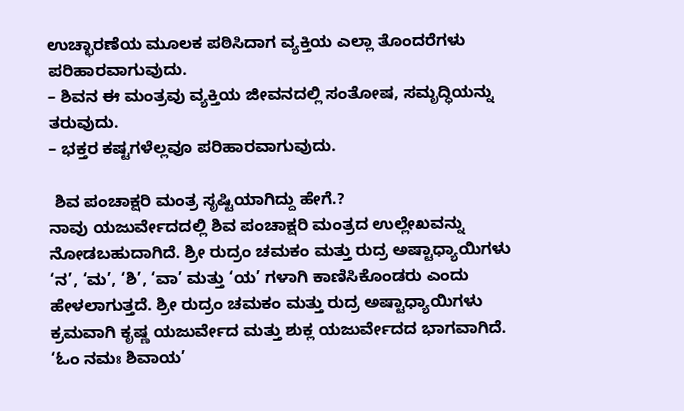ಉಚ್ಛಾರಣೆಯ ಮೂಲಕ ಪಠಿಸಿದಾಗ ವ್ಯಕ್ತಿಯ ಎಲ್ಲಾ ತೊಂದರೆಗಳು ಪರಿಹಾರವಾಗುವುದು.
– ಶಿವನ ಈ ಮಂತ್ರವು ವ್ಯಕ್ತಿಯ ಜೀವನದಲ್ಲಿ ಸಂತೋಷ, ಸಮೃದ್ಧಿಯನ್ನು ತರುವುದು.
– ಭಕ್ತರ ಕಷ್ಟಗಳೆಲ್ಲವೂ ಪರಿಹಾರವಾಗುವುದು.

 ಶಿವ ಪಂಚಾಕ್ಷರಿ ಮಂತ್ರ ಸೃಷ್ಟಿಯಾಗಿದ್ದು ಹೇಗೆ.?
ನಾವು ಯಜುರ್ವೇದದಲ್ಲಿ ಶಿವ ಪಂಚಾಕ್ಷರಿ ಮಂತ್ರದ ಉಲ್ಲೇಖವನ್ನು ನೋಡಬಹುದಾಗಿದೆ. ಶ್ರೀ ರುದ್ರಂ ಚಮಕಂ ಮತ್ತು ರುದ್ರ ಅಷ್ಟಾಧ್ಯಾಯಿಗಳು ‘ನ’, ‘ಮ’, ‘ಶಿ’, ‘ವಾ’ ಮತ್ತು ‘ಯ’ ಗಳಾಗಿ ಕಾಣಿಸಿಕೊಂಡರು ಎಂದು ಹೇಳಲಾಗುತ್ತದೆ. ಶ್ರೀ ರುದ್ರಂ ಚಮಕಂ ಮತ್ತು ರುದ್ರ ಅಷ್ಟಾಧ್ಯಾಯಿಗಳು ಕ್ರಮವಾಗಿ ಕೃಷ್ಣ ಯಜುರ್ವೇದ ಮತ್ತು ಶುಕ್ಲ ಯಜುರ್ವೇದದ ಭಾಗವಾಗಿದೆ. ‘ಓಂ ನಮಃ ಶಿವಾಯ’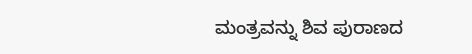ಮಂತ್ರವನ್ನು ಶಿವ ಪುರಾಣದ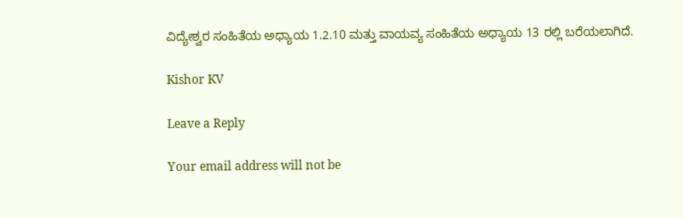ವಿದ್ಯೇಶ್ವರ ಸಂಹಿತೆಯ ಅಧ್ಯಾಯ 1.2.10 ಮತ್ತು ವಾಯವ್ಯ ಸಂಹಿತೆಯ ಅಧ್ಯಾಯ 13 ರಲ್ಲಿ ಬರೆಯಲಾಗಿದೆ.

Kishor KV

Leave a Reply

Your email address will not be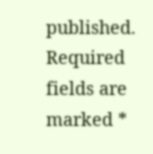published. Required fields are marked *